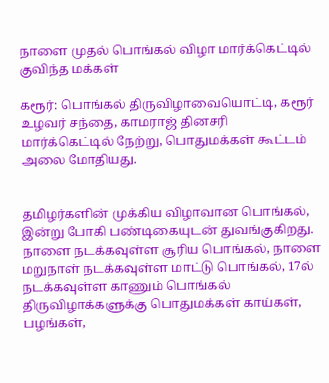நாளை முதல் பொங்கல் விழா மார்க்கெட்டில் குவிந்த மக்கள்

கரூர்: பொங்கல் திருவிழாவையொட்டி, கரூர் உழவர் சந்தை, காமராஜ் தினசரி மார்க்கெட்டில் நேற்று, பொதுமக்கள் கூட்டம் அலை மோதியது.


தமிழர்களின் முக்கிய விழாவான பொங்கல், இன்று போகி பண்டிகையுடன் துவங்குகிறது. நாளை நடக்கவுள்ள சூரிய பொங்கல், நாளை மறுநாள் நடக்கவுள்ள மாட்டு பொங்கல், 17ல் நடக்கவுள்ள காணும் பொங்கல் திருவிழாக்களுக்கு பொதுமக்கள் காய்கள், பழங்கள்,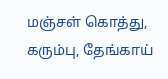மஞ்சள் கொத்து, கரும்பு, தேங்காய்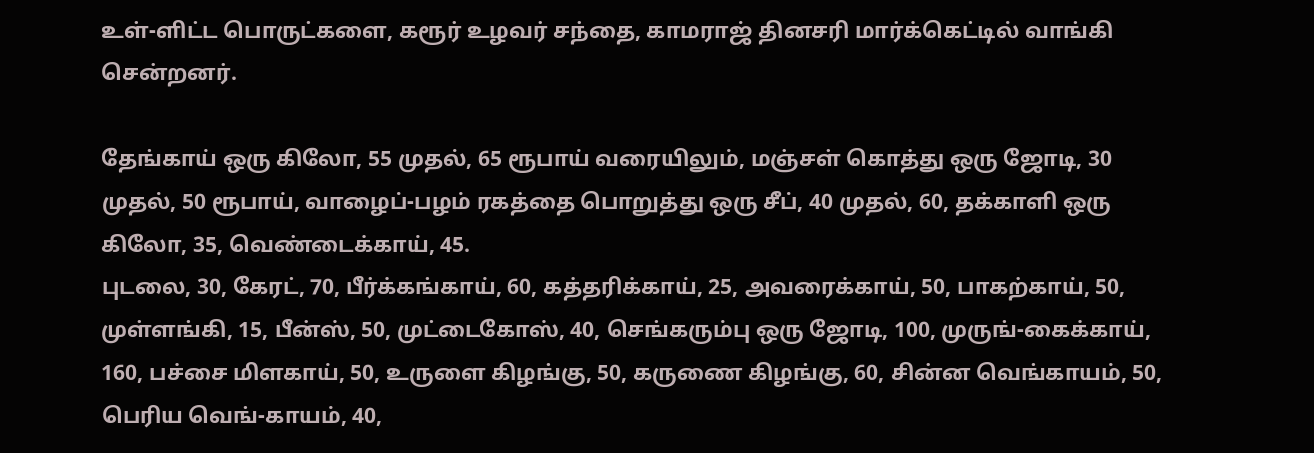உள்-ளிட்ட பொருட்களை, கரூர் உழவர் சந்தை, காமராஜ் தினசரி மார்க்கெட்டில் வாங்கி சென்றனர்.

தேங்காய் ஒரு கிலோ, 55 முதல், 65 ரூபாய் வரையிலும், மஞ்சள் கொத்து ஒரு ஜோடி, 30 முதல், 50 ரூபாய், வாழைப்-பழம் ரகத்தை பொறுத்து ஒரு சீப், 40 முதல், 60, தக்காளி ஒரு கிலோ, 35, வெண்டைக்காய், 45.
புடலை, 30, கேரட், 70, பீர்க்கங்காய், 60, கத்தரிக்காய், 25, அவரைக்காய், 50, பாகற்காய், 50, முள்ளங்கி, 15, பீன்ஸ், 50, முட்டைகோஸ், 40, செங்கரும்பு ஒரு ஜோடி, 100, முருங்-கைக்காய், 160, பச்சை மிளகாய், 50, உருளை கிழங்கு, 50, கருணை கிழங்கு, 60, சின்ன வெங்காயம், 50, பெரிய வெங்-காயம், 40,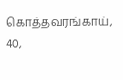கொத்தவரங்காய், 40,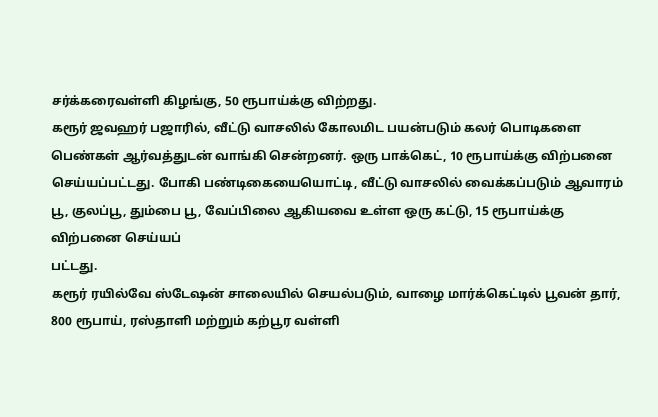சர்க்கரைவள்ளி கிழங்கு, 50 ரூபாய்க்கு விற்றது.
கரூர் ஜவஹர் பஜாரில், வீட்டு வாசலில் கோலமிட பயன்படும் கலர் பொடிகளை பெண்கள் ஆர்வத்துடன் வாங்கி சென்றனர். ஒரு பாக்கெட், 10 ரூபாய்க்கு விற்பனை செய்யப்பட்டது. போகி பண்டிகையையொட்டி, வீட்டு வாசலில் வைக்கப்படும் ஆவாரம் பூ, குலப்பூ, தும்பை பூ, வேப்பிலை ஆகியவை உள்ள ஒரு கட்டு, 15 ரூபாய்க்கு விற்பனை செய்யப்
பட்டது.
கரூர் ரயில்வே ஸ்டேஷன் சாலையில் செயல்படும், வாழை மார்க்கெட்டில் பூவன் தார், 800 ரூபாய், ரஸ்தாளி மற்றும் கற்பூர வள்ளி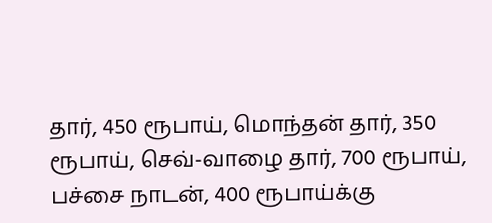தார், 450 ரூபாய், மொந்தன் தார், 350 ரூபாய், செவ்-வாழை தார், 700 ரூபாய், பச்சை நாடன், 400 ரூபாய்க்கு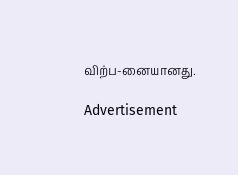விற்ப-னையானது.

Advertisement